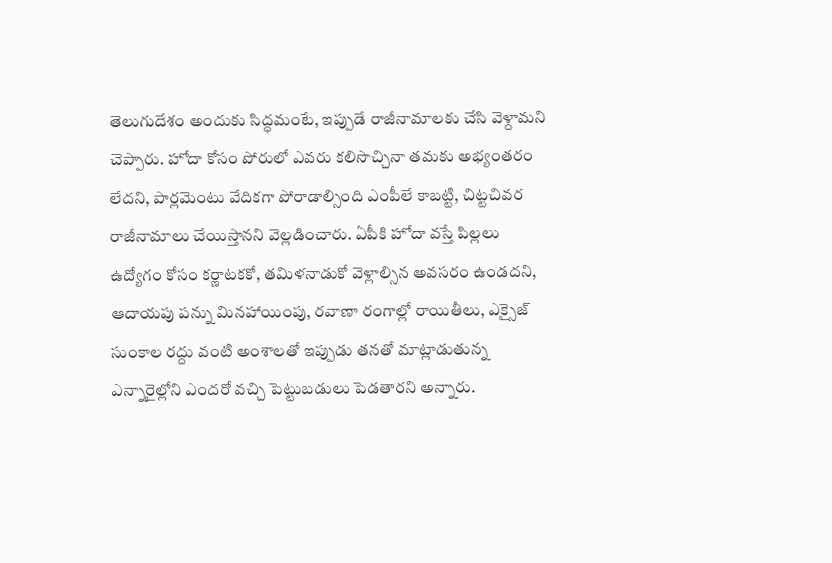తెలుగుదేశం అందుకు సిద్ధమంటే, ఇప్పుడే రాజీనామాలకు చేసి వెళ్దామని చెప్పారు. హోదా కోసం పోరులో ఎవరు కలిసొచ్చినా తమకు అభ్యంతరం లేదని, పార్లమెంటు వేదికగా పోరాడాల్సింది ఎంపీలే కాబట్టి, చిట్టచివర రాజీనామాలు చేయిస్తానని వెల్లడించారు. ఏపీకి హోదా వస్తే పిల్లలు ఉద్యోగం కోసం కర్ణాటకకో, తమిళనాడుకో వెళ్లాల్సిన అవసరం ఉండదని, ఆదాయపు పన్ను మినహాయింపు, రవాణా రంగాల్లో రాయితీలు, ఎక్సైజ్ సుంకాల రద్దు వంటి అంశాలతో ఇప్పుడు తనతో మాట్లాడుతున్న ఎన్నారైల్లోని ఎందరో వచ్చి పెట్టుబడులు పెడతారని అన్నారు.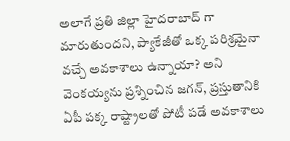అలాగే ప్రతి జిల్లా హైదరాబాద్ గా మారుతుందని, ప్యాకేజీతో ఒక్క పరిశ్రమైనా వచ్చే అవకాశాలు ఉన్నాయా? అని వెంకయ్యను ప్రశ్నించిన జగన్, ప్రస్తుతానికి ఏపీ పక్క రాష్ట్రాలతో పోటీ పడే అవకాశాలు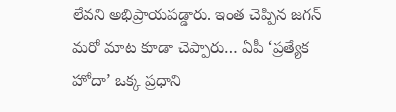లేవని అభిప్రాయపడ్డారు. ఇంత చెప్పిన జగన్ మరో మాట కూడా చెప్పారు… ఏపీ ‘ప్రత్యేక హోదా’ ఒక్క ప్రధాని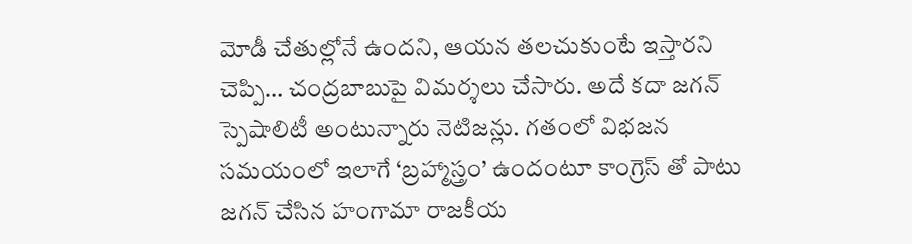మోడీ చేతుల్లోనే ఉందని, ఆయన తలచుకుంటే ఇస్తారని చెప్పి… చంద్రబాబుపై విమర్శలు చేసారు. అదే కదా జగన్ స్పెషాలిటీ అంటున్నారు నెటిజన్లు. గతంలో విభజన సమయంలో ఇలాగే ‘బ్రహ్మాస్త్రం’ ఉందంటూ కాంగ్రెస్ తో పాటు జగన్ చేసిన హంగామా రాజకీయ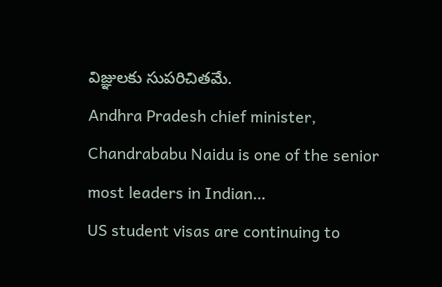విజ్ఞులకు సుపరిచితమే.
Andhra Pradesh chief minister, Chandrababu Naidu is one of the senior most leaders in Indian…
US student visas are continuing to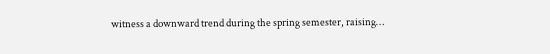witness a downward trend during the spring semester, raising…